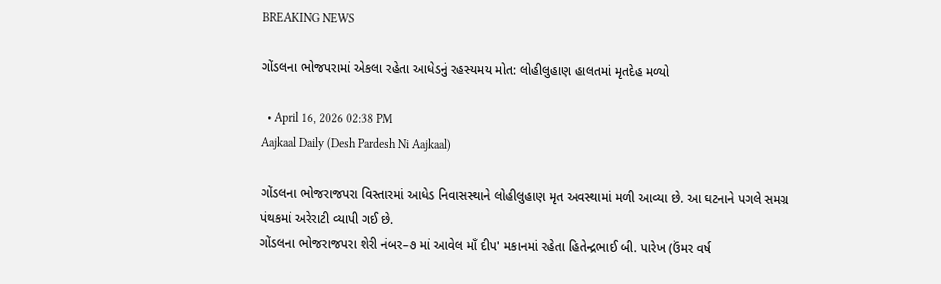BREAKING NEWS

ગોંડલના ભોજપરામાં એકલા રહેતા આધેડનું રહસ્યમય મોત: લોહીલુહાણ હાલતમાં મૃતદેહ મળ્યો

  • April 16, 2026 02:38 PM
Aajkaal Daily (Desh Pardesh Ni Aajkaal)

ગોંડલના ભોજરાજપરા વિસ્તારમાં આધેડ નિવાસસ્થાને લોહીલુહાણ મૃત અવસ્થામાં મળી આવ્યા છે. આ ઘટનાને પગલે સમગ્ર પંથકમાં અરેરાટી વ્યાપી ગઈ છે.
ગોંડલના ભોજરાજપરા શેરી નંબર–૭ માં આવેલ માઁ દીપ' મકાનમાં રહેતા હિતેન્દ્રભાઈ બી. પારેખ (ઉંમર વર્ષ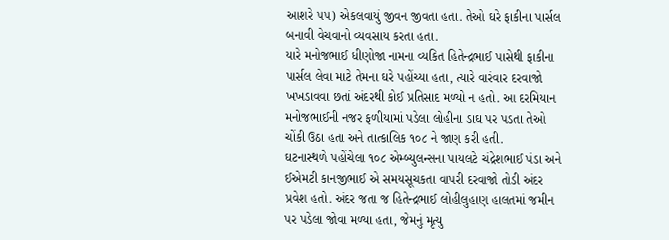આશરે ૫૫) એકલવાયું જીવન જીવતા હતા. તેઓ ઘરે ફાકીના પાર્સલ બનાવી વેચવાનો વ્યવસાય કરતા હતા.
યારે મનોજભાઈ ધીણોજા નામના વ્યકિત હિતેન્દ્રભાઈ પાસેથી ફાકીના પાર્સલ લેવા માટે તેમના ઘરે પહોંચ્યા હતા, ત્યારે વારંવાર દરવાજો ખખડાવવા છતાં અંદરથી કોઈ પ્રતિસાદ મળ્યો ન હતો. આ દરમિયાન મનોજભાઈની નજર ફળીયામાં પડેલા લોહીના ડાઘ પર પડતા તેઓ ચોંકી ઉઠા હતા અને તાત્કાલિક ૧૦૮ ને જાણ કરી હતી.
ઘટનાસ્થળે પહોંચેલા ૧૦૮ એમ્બ્યુલન્સના પાયલટે ચંદ્રેશભાઈ પંડા અને ઈએમટી કાનજીભાઈ એ સમયસૂચકતા વાપરી દરવાજો તોડી અંદર પ્રવેશ હતો. અંદર જતા જ હિતેન્દ્રભાઈ લોહીલુહાણ હાલતમાં જમીન પર પડેલા જોવા મળ્યા હતા, જેમનું મૃત્યુ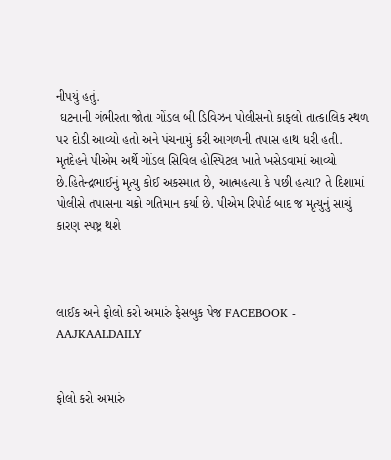નીપયું હતું.
 ઘટનાની ગંભીરતા જોતા ગોંડલ બી ડિવિઝન પોલીસનો કાફલો તાત્કાલિક સ્થળ પર દોડી આવ્યો હતો અને પંચનામું કરી આગળની તપાસ હાથ ધરી હતી.
મૃતદેહને પીએમ અર્થે ગોંડલ સિવિલ હોસ્પિટલ ખાતે ખસેડવામાં આવ્યો છે.હિતેન્દ્રભાઈનું મૃત્યુ કોઈ અકસ્માત છે, આત્મહત્યા કે પછી હત્યા? તે દિશામાં પોલીસે તપાસના ચક્રો ગતિમાન કર્યા છે. પીએમ રિપોર્ટ બાદ જ મૃત્યુનું સાચું કારણ સ્પષ્ટ્ર થશે



લાઈક અને ફોલો કરો અમારું ફેસબુક પેજ FACEBOOK - AAJKAALDAILY


ફોલો કરો અમારું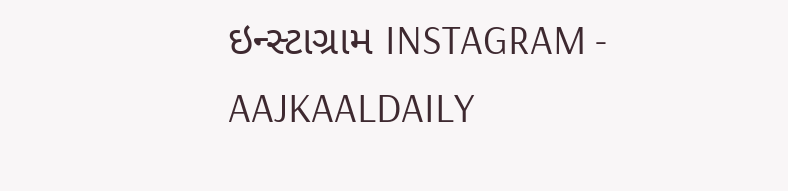ઇન્સ્ટાગ્રામ INSTAGRAM - AAJKAALDAILY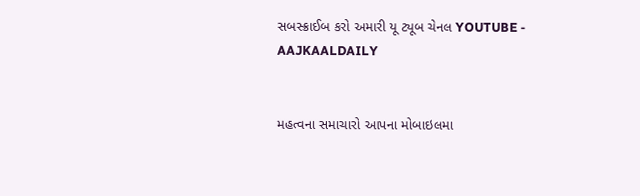સબસ્ક્રાઈબ કરો અમારી યૂ ટ્યૂબ ચેનલ YOUTUBE - AAJKAALDAILY


મહત્વના સમાચારો આપના મોબાઇલમા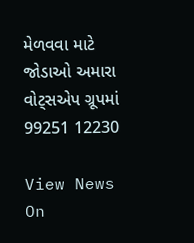મેળવવા માટે જોડાઓ અમારા વોટ્સએપ ગ્રૂપમાં  99251 12230

View News On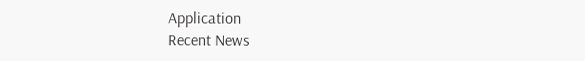Application
Recent News